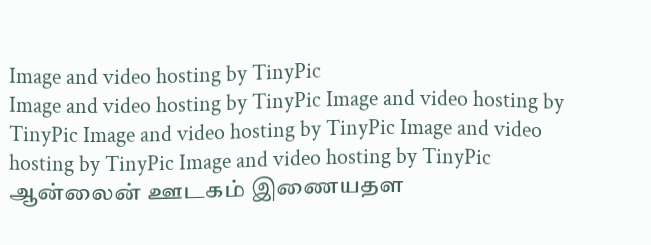Image and video hosting by TinyPic
Image and video hosting by TinyPic Image and video hosting by TinyPic Image and video hosting by TinyPic Image and video hosting by TinyPic Image and video hosting by TinyPic ஆன்லைன் ஊடகம் இணையதள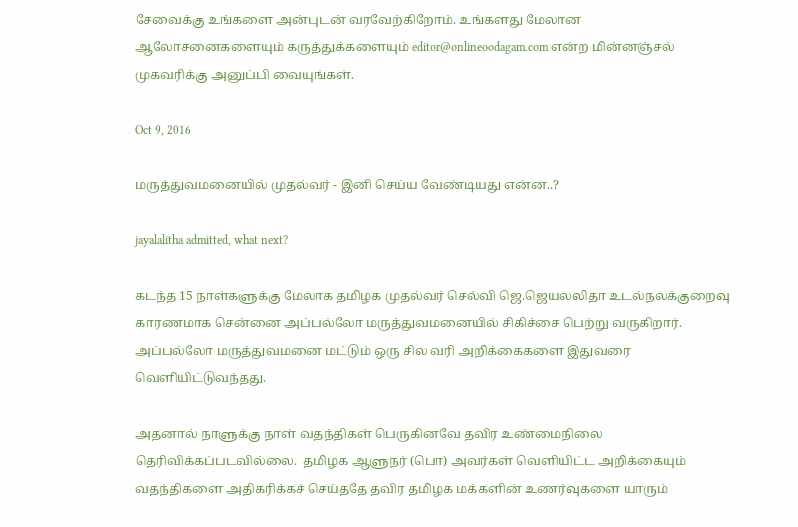சேவைக்கு உங்களை அன்புடன் வரவேற்கிறோம். உங்களது மேலான ஆலோசனைகளையும் கருத்துக்களையும் editor@onlineoodagam.com என்ற மின்னஞ்சல் முகவரிக்கு அனுப்பி வையுங்கள்.

Oct 9, 2016

மருத்துவமனையில் முதல்வர் - இனி செய்ய வேண்டியது என்ன..?

jayalalitha admitted, what next?

கடந்த 15 நாள்களுக்கு மேலாக தமிழக முதல்வர் செல்வி ஜெ.ஜெயலலிதா உடல்நலக்குறைவு காரணமாக சென்னை அப்பல்லோ மருத்துவமனையில் சிகிச்சை பெற்று வருகிறார். அப்பல்லோ மருத்துவமனை மட்டும் ஒரு சில வரி அறிக்கைகளை இதுவரை வெளியிட்டுவந்தது.

அதனால் நாளுக்கு நாள் வதந்திகள் பெருகினவே தவிர உண்மைநிலை தெரிவிக்கப்படவில்லை.  தமிழக ஆளுநர் (பொ) அவர்கள் வெளியிட்ட அறிக்கையும் வதந்திகளை அதிகரிக்கச் செய்ததே தவிர தமிழக மக்களின் உணர்வுகளை யாரும்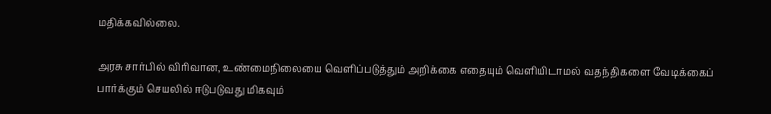மதிக்கவில்லை.

அரசு சார்பில் விரிவான, உண்மைநிலையை வெளிப்படுத்தும் அறிக்கை எதையும் வெளியிடாமல் வதந்திகளை வேடிக்கைப் பார்க்கும் செயலில் ஈடுபடுவது மிகவும்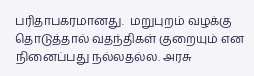பரிதாபகரமானது.  மறுபுறம் வழக்கு தொடுத்தால் வதந்திகள் குறையும் என நினைப்பது நல்லதல்ல. அரசு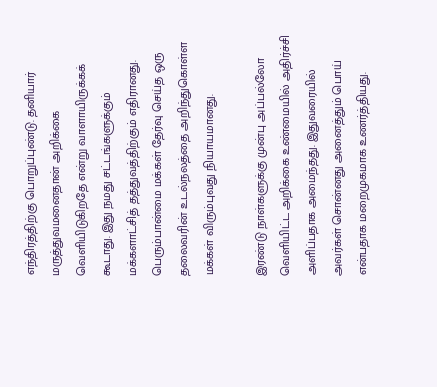எந்திரத்திற்கு பொறுப்புண்டு. தனியார் மருத்துவமனைதான் அறிக்கை வெளியிடுகிறதே என்று வாளாயிருக்கக் கூடாது. இது நமது சட்டங்களுக்கும் மக்களாட்சித் தத்துவத்திற்கும் எதிரானது. பெரும்பான்மை மக்கள் தேர்வு செய்த ஒரு தலைவரின் உடல்நலத்தை அறிந்துகொள்ள மக்கள் விரும்புவது நியாயமானது.

இரண்டு நாள்களுக்கு முன்பு அப்பல்லோ வெளியிட்ட அறிக்கை உண்மையில் அதிர்ச்சி அளிப்பதாக அமைந்தது. இதுவரையில் அவர்கள் சொன்னது அனைத்தும் பொய் என்பதாக மறைமுகமாக உணர்த்தியது.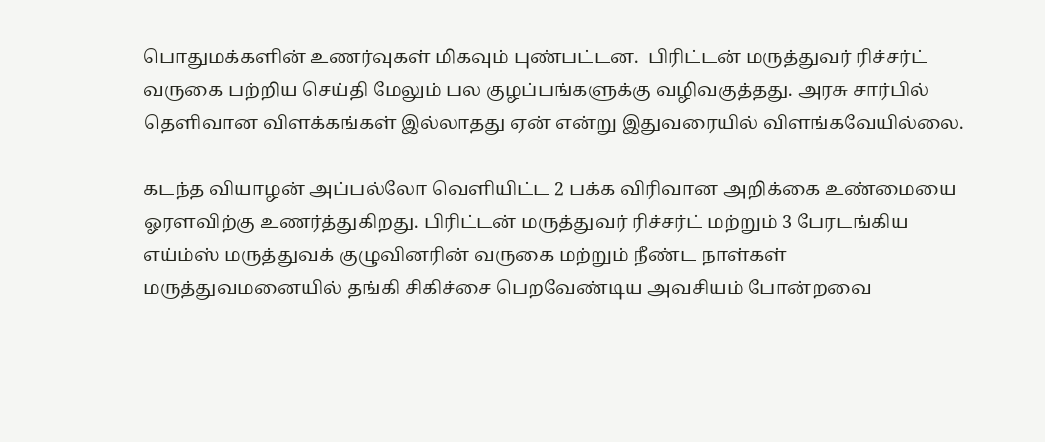பொதுமக்களின் உணர்வுகள் மிகவும் புண்பட்டன.  பிரிட்டன் மருத்துவர் ரிச்சர்ட் வருகை பற்றிய செய்தி மேலும் பல குழப்பங்களுக்கு வழிவகுத்தது. அரசு சார்பில் தெளிவான விளக்கங்கள் இல்லாதது ஏன் என்று இதுவரையில் விளங்கவேயில்லை.

கடந்த வியாழன் அப்பல்லோ வெளியிட்ட 2 பக்க விரிவான அறிக்கை உண்மையை ஓரளவிற்கு உணர்த்துகிறது. பிரிட்டன் மருத்துவர் ரிச்சர்ட் மற்றும் 3 பேரடங்கிய எய்ம்ஸ் மருத்துவக் குழுவினரின் வருகை மற்றும் நீண்ட நாள்கள் மருத்துவமனையில் தங்கி சிகிச்சை பெறவேண்டிய அவசியம் போன்றவை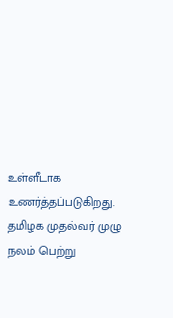உள்ளீடாக உணர்த்தப்படுகிறது. தமிழக முதல்வர் முழு நலம் பெற்று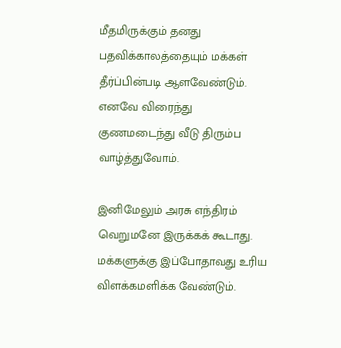மீதமிருக்கும் தனது பதவிக்காலத்தையும் மக்கள் தீர்ப்பின்படி ஆளவேண்டும். எனவே விரைந்து குணமடைந்து வீடு திரும்ப வாழ்த்துவோம்.

இனிமேலும் அரசு எந்திரம் வெறுமனே இருக்கக் கூடாது. மக்களுக்கு இப்போதாவது உரிய விளக்கமளிக்க வேண்டும்.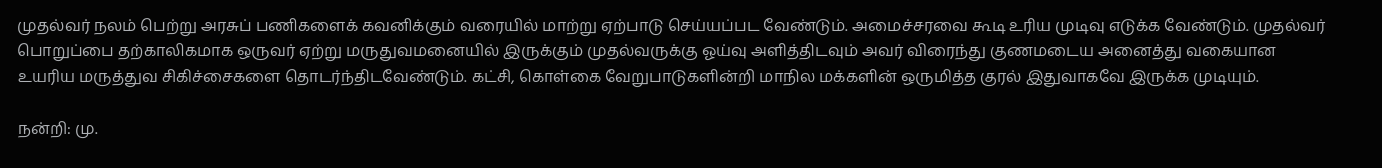முதல்வர் நலம் பெற்று அரசுப் பணிகளைக் கவனிக்கும் வரையில் மாற்று ஏற்பாடு செய்யப்பட வேண்டும். அமைச்சரவை கூடி உரிய முடிவு எடுக்க வேண்டும். முதல்வர் பொறுப்பை தற்காலிகமாக ஒருவர் ஏற்று மருதுவமனையில் இருக்கும் முதல்வருக்கு ஓய்வு அளித்திடவும் அவர் விரைந்து குணமடைய அனைத்து வகையான உயரிய மருத்துவ சிகிச்சைகளை தொடர்ந்திடவேண்டும். கட்சி, கொள்கை வேறுபாடுகளின்றி மாநில மக்களின் ஒருமித்த குரல் இதுவாகவே இருக்க முடியும்.

நன்றி: மு.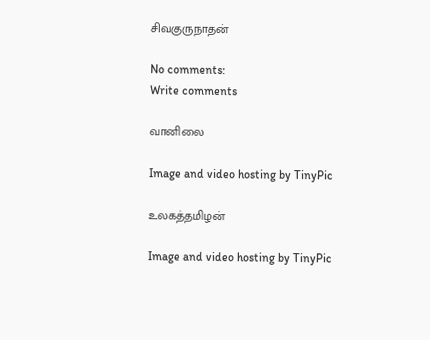சிவகுருநாதன்

No comments:
Write comments

வானிலை

Image and video hosting by TinyPic

உலகத்தமிழன்

Image and video hosting by TinyPic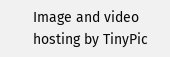Image and video hosting by TinyPic